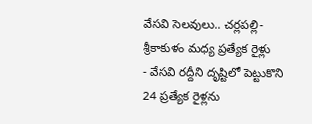వేసవి సెలవులు.. చర్లపల్లి-శ్రీకాకుళం మధ్య ప్రత్యేక రైళ్లు
- వేసవి రద్దీని దృష్టిలో పెట్టుకొని 24 ప్రత్యేక రైళ్లను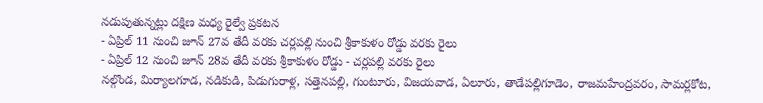నడుపుతున్నట్లు దక్షిణ మధ్య రైల్వే ప్రకటన
- ఏప్రిల్ 11 నుంచి జూన్ 27వ తేదీ వరకు చర్లపల్లి నుంచి శ్రీకాకుళం రోడ్డు వరకు రైలు
- ఏప్రిల్ 12 నుంచి జూన్ 28వ తేదీ వరకు శ్రీకాకుళం రోడ్డు - చర్లపల్లి వరకు రైలు
నల్గొండ, మిర్యాలగూడ, నడికుడి, పిడుగురాళ్ల, సత్తెనపల్లి, గుంటూరు, విజయవాడ, ఏలూరు, తాడేపల్లిగూడెం, రాజమహేంద్రవరం, సామర్లకోట,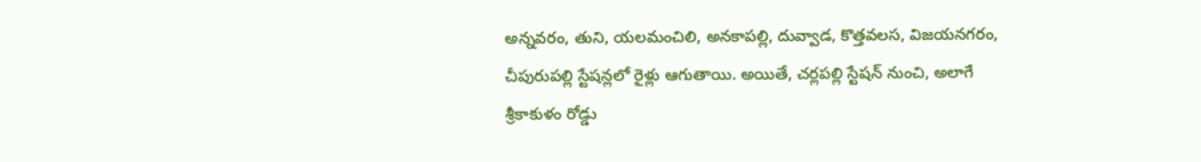అన్నవరం, తుని, యలమంచిలి, అనకాపల్లి, దువ్వాడ, కొత్తవలస, విజయనగరం, చీపురుపల్లి స్టేషన్లలో రైళ్లు ఆగుతాయి. అయితే, చర్లపల్లి స్టేషన్ నుంచి, అలాగే శ్రీకాకుళం రోడ్డు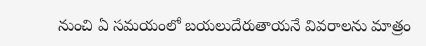నుంచి ఏ సమయంలో బయలుదేరుతాయనే వివరాలను మాత్రం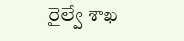రైల్వే శాఖ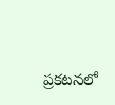ప్రకటనలో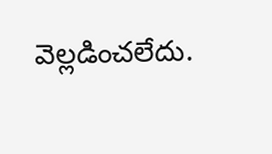వెల్లడించలేదు.